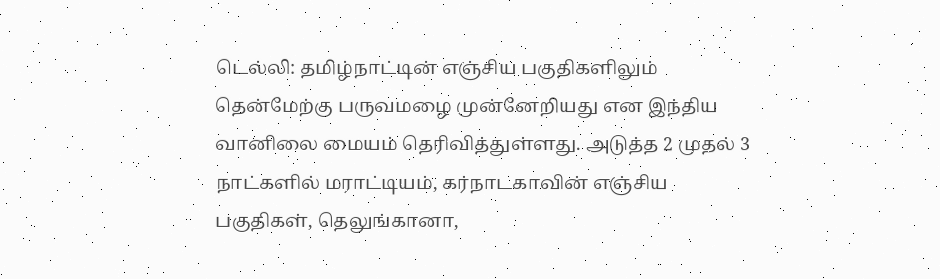டெல்லி: தமிழ்நாட்டின் எஞ்சிய பகுதிகளிலும் தென்மேற்கு பருவமழை முன்னேறியது என இந்திய வானிலை மையம் தெரிவித்துள்ளது. அடுத்த 2 முதல் 3 நாட்களில் மராட்டியம், கர்நாடகாவின் எஞ்சிய பகுதிகள், தெலுங்கானா,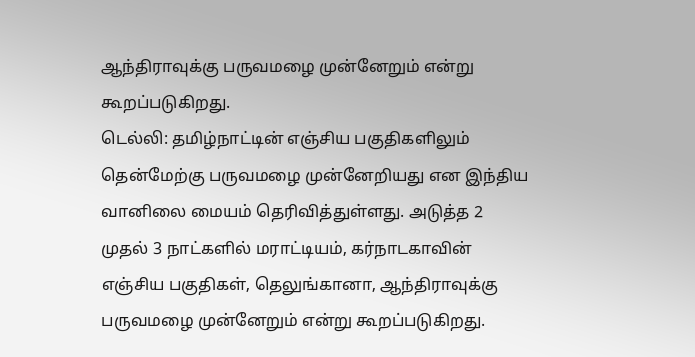ஆந்திராவுக்கு பருவமழை முன்னேறும் என்று கூறப்படுகிறது.
டெல்லி: தமிழ்நாட்டின் எஞ்சிய பகுதிகளிலும் தென்மேற்கு பருவமழை முன்னேறியது என இந்திய வானிலை மையம் தெரிவித்துள்ளது. அடுத்த 2 முதல் 3 நாட்களில் மராட்டியம், கர்நாடகாவின் எஞ்சிய பகுதிகள், தெலுங்கானா, ஆந்திராவுக்கு பருவமழை முன்னேறும் என்று கூறப்படுகிறது.